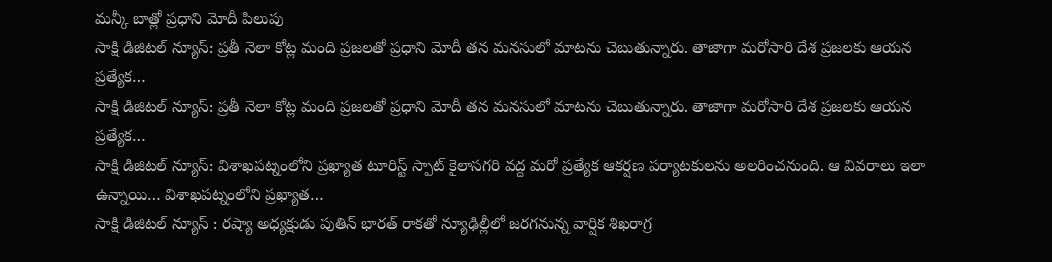మన్కీ బాత్లో ప్రధాని మోదీ పిలుపు
సాక్షి డిజిటల్ న్యూస్: ప్రతీ నెలా కోట్ల మంది ప్రజలతో ప్రధాని మోదీ తన మనసులో మాటను చెబుతున్నారు. తాజాగా మరోసారి దేశ ప్రజలకు ఆయన ప్రత్యేక…
సాక్షి డిజిటల్ న్యూస్: ప్రతీ నెలా కోట్ల మంది ప్రజలతో ప్రధాని మోదీ తన మనసులో మాటను చెబుతున్నారు. తాజాగా మరోసారి దేశ ప్రజలకు ఆయన ప్రత్యేక…
సాక్షి డిజిటల్ న్యూస్: విశాఖపట్నంలోని ప్రఖ్యాత టూరిస్ట్ స్పాట్ కైలాసగరి వద్ద మరో ప్రత్యేక ఆకర్షణ పర్యాటకులను అలరించనుంది. ఆ వివరాలు ఇలా ఉన్నాయి… విశాఖపట్నంలోని ప్రఖ్యాత…
సాక్షి డిజిటల్ న్యూస్ : రష్యా అధ్యక్షుడు పుతిన్ భారత్ రాకతో న్యూఢిల్లీలో జరగనున్న వార్షిక శిఖరాగ్ర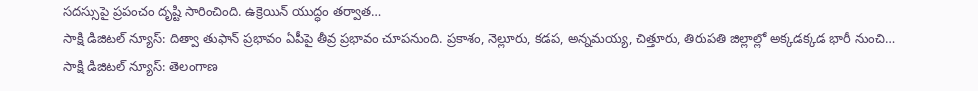సదస్సుపై ప్రపంచం దృష్టి సారించింది. ఉక్రెయిన్ యుద్ధం తర్వాత…
సాక్షి డిజిటల్ న్యూస్: దిత్వా తుఫాన్ ప్రభావం ఏపీపై తీవ్ర ప్రభావం చూపనుంది. ప్రకాశం, నెల్లూరు, కడప, అన్నమయ్య, చిత్తూరు, తిరుపతి జిల్లాల్లో అక్కడక్కడ భారీ నుంచి…
సాక్షి డిజిటల్ న్యూస్: తెలంగాణ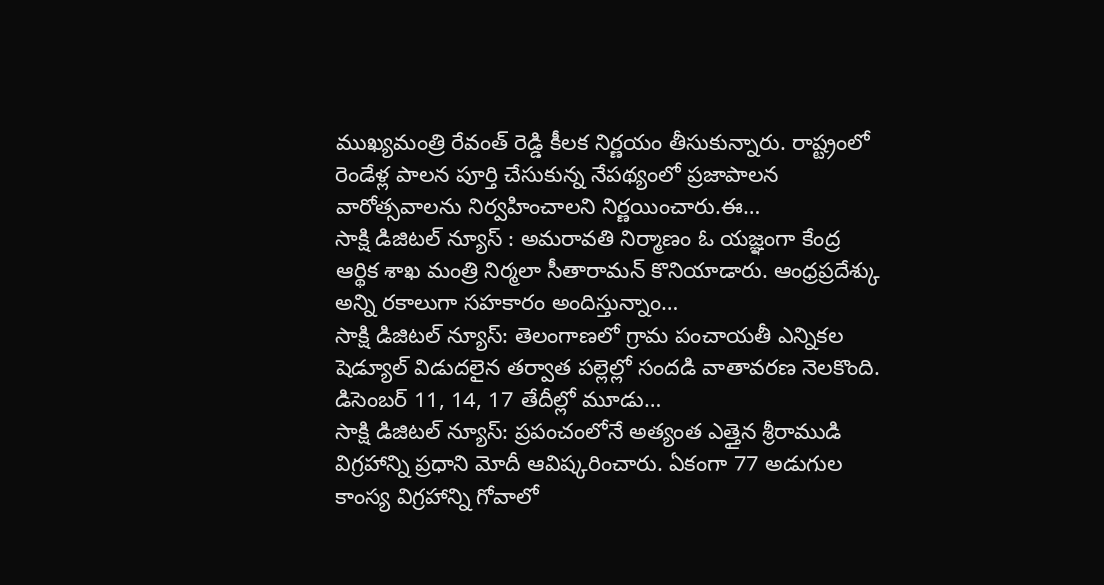ముఖ్యమంత్రి రేవంత్ రెడ్డి కీలక నిర్ణయం తీసుకున్నారు. రాష్ట్రంలో రెండేళ్ల పాలన పూర్తి చేసుకున్న నేపథ్యంలో ప్రజాపాలన వారోత్సవాలను నిర్వహించాలని నిర్ణయించారు.ఈ…
సాక్షి డిజిటల్ న్యూస్ : అమరావతి నిర్మాణం ఓ యజ్ఞంగా కేంద్ర ఆర్థిక శాఖ మంత్రి నిర్మలా సీతారామన్ కొనియాడారు. ఆంధ్రప్రదేశ్కు అన్ని రకాలుగా సహకారం అందిస్తున్నాం…
సాక్షి డిజిటల్ న్యూస్: తెలంగాణలో గ్రామ పంచాయతీ ఎన్నికల షెడ్యూల్ విడుదలైన తర్వాత పల్లెల్లో సందడి వాతావరణ నెలకొంది. డిసెంబర్ 11, 14, 17 తేదీల్లో మూడు…
సాక్షి డిజిటల్ న్యూస్: ప్రపంచంలోనే అత్యంత ఎత్తైన శ్రీరాముడి విగ్రహాన్ని ప్రధాని మోదీ ఆవిష్కరించారు. ఏకంగా 77 అడుగుల కాంస్య విగ్రహాన్ని గోవాలో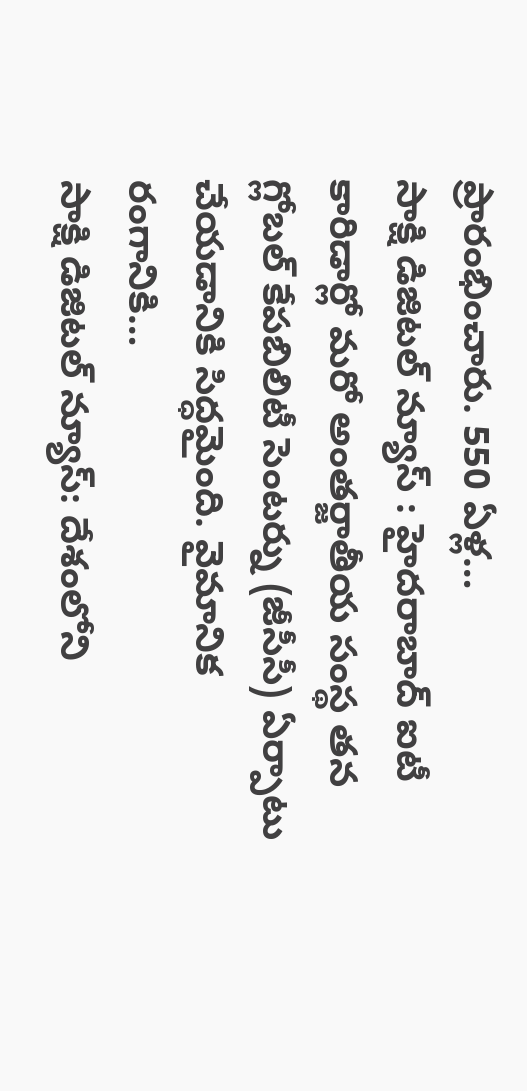ప్రారంభించారు. 550 ఏళ్ల…
సాక్షి డిజిటల్ న్యూస్ : హైదరాబాద్ ఐటీ కారిడార్లో మరో అంతర్జాతీయ సంస్థ తన గ్లోబల్ కేపబిలిటీ సెంటర్ను (జీసీసీ) ఏర్పాటు చేయడానికి సిద్ధమైంది. వైమానిక రంగానికి…
సాక్షి డిజిటల్ న్యూస్: దేశంలోని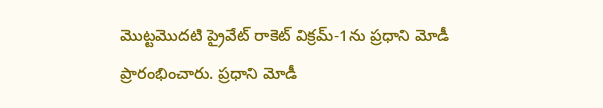మొట్టమొదటి ప్రైవేట్ రాకెట్ విక్రమ్-1ను ప్రధాని మోడీ ప్రారంభించారు. ప్రధాని మోడీ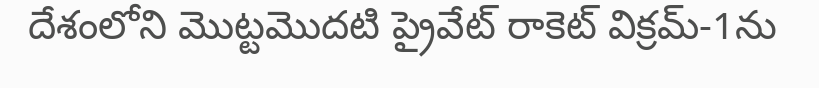దేశంలోని మొట్టమొదటి ప్రైవేట్ రాకెట్ విక్రమ్-1ను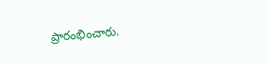ప్రారంభించారు.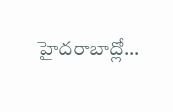హైదరాబాద్లో…